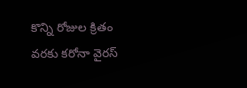కొన్ని రోజుల క్రితం వరకు కరోనా వైరస్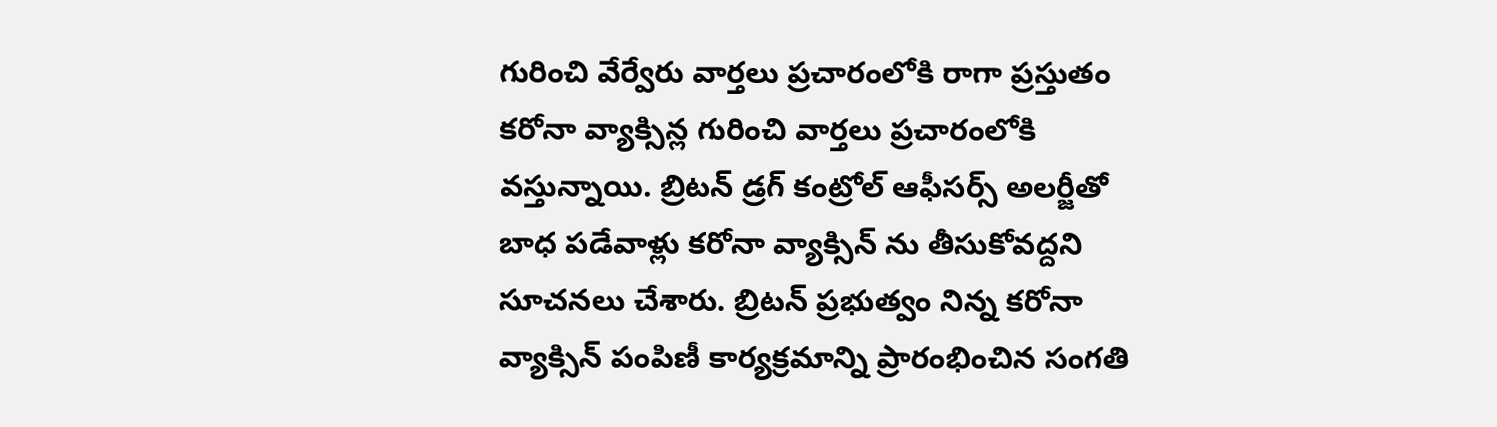గురించి వేర్వేరు వార్తలు ప్రచారంలోకి రాగా ప్రస్తుతం కరోనా వ్యాక్సిన్ల గురించి వార్తలు ప్రచారంలోకి వస్తున్నాయి. బ్రిటన్ డ్రగ్ కంట్రోల్ ఆఫీసర్స్ అలర్జీతో బాధ పడేవాళ్లు కరోనా వ్యాక్సిన్ ను తీసుకోవద్దని సూచనలు చేశారు. బ్రిటన్ ప్రభుత్వం నిన్న కరోనా వ్యాక్సిన్ పంపిణీ కార్యక్రమాన్ని ప్రారంభించిన సంగతి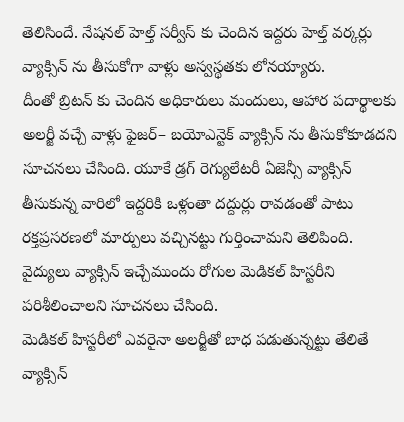తెలిసిందే. నేషనల్ హెల్త్ సర్వీస్ కు చెందిన ఇద్దరు హెల్త్ వర్కర్లు వ్యాక్సిన్ ను తీసుకోగా వాళ్లు అస్వస్థతకు లోనయ్యారు.
దీంతో బ్రిటన్ కు చెందిన అధికారులు మందులు, ఆహార పదార్థాలకు అలర్జీ వచ్చే వాళ్లు ఫైజర్– బయోఎన్టెక్ వ్యాక్సిన్ ను తీసుకోకూడదని సూచనలు చేసింది. యూకే డ్రగ్ రెగ్యులేటరీ ఏజెన్సీ వ్యాక్సిన్ తీసుకున్న వారిలో ఇద్దరికి ఒళ్లంతా దద్దుర్లు రావడంతో పాటు రక్తప్రసరణలో మార్పులు వచ్చినట్టు గుర్తించామని తెలిపింది. వైద్యులు వ్యాక్సిన్ ఇచ్చేముందు రోగుల మెడికల్ హిస్టరీని పరిశీలించాలని సూచనలు చేసింది.
మెడికల్ హిస్టరీలో ఎవరైనా అలర్జీతో బాధ పడుతున్నట్టు తేలితే వ్యాక్సిన్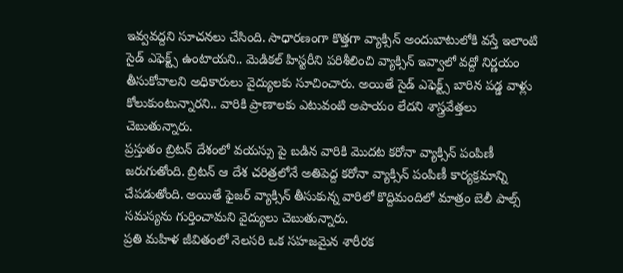ఇవ్వవద్దని సూచనలు చేసింది. సాధారణంగా కొత్తగా వ్యాక్సిన్ అందుబాటులోకి వస్తే ఇలాంటి సైడ్ ఎఫెక్ట్స్ ఉంటాయని.. మెడికల్ హిస్టరీని పరిశీలించి వ్యాక్సిన్ ఇవ్వాలో వద్దో నిర్ణయం తీసుకోవాలని అధికారులు వైద్యులకు సూచించారు. అయితే సైడ్ ఎఫెక్ట్స్ బారిన పడ్డ వాళ్లు కోలుకుంటున్నారని.. వారికి ప్రాణాలకు ఎటువంటి అపాయం లేదని శాస్త్రవేత్తలు చెబుతున్నారు.
ప్రస్తుతం బ్రిటన్ దేశంలో వయస్సు పై బడిన వారికి మొదట కరోనా వ్యాక్సిన్ పంపిణీ జరుగుతోంది. బ్రిటన్ ఆ దేశ చరిత్రలోనే అతిపెద్ద కరోనా వ్యాక్సిన్ పంపిణీ కార్యక్రమాన్ని చేపడుతోంది. అయితే ఫైజర్ వ్యాక్సిన్ తీసుకున్న వారిలో కొద్దిమందిలో మాత్రం బెలీ పాల్స్ సమస్యను గుర్తించామని వైద్యులు చెబుతున్నారు.
ప్రతి మహిళ జీవితంలో నెలసరి ఒక సహజమైన శారీరక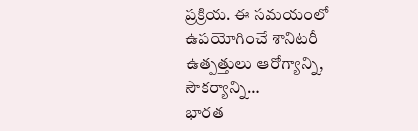ప్రక్రియ. ఈ సమయంలో ఉపయోగించే శానిటరీ ఉత్పత్తులు ఆరోగ్యాన్ని, సౌకర్యాన్ని…
భారత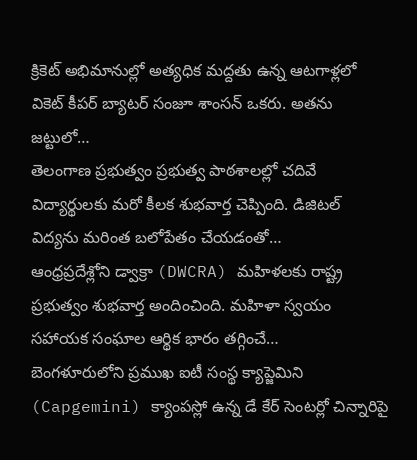క్రికెట్ అభిమానుల్లో అత్యధిక మద్దతు ఉన్న ఆటగాళ్లలో వికెట్ కీపర్ బ్యాటర్ సంజూ శాంసన్ ఒకరు. అతను జట్టులో…
తెలంగాణ ప్రభుత్వం ప్రభుత్వ పాఠశాలల్లో చదివే విద్యార్థులకు మరో కీలక శుభవార్త చెప్పింది. డిజిటల్ విద్యను మరింత బలోపేతం చేయడంతో…
ఆంధ్రప్రదేశ్లోని డ్వాక్రా (DWCRA) మహిళలకు రాష్ట్ర ప్రభుత్వం శుభవార్త అందించింది. మహిళా స్వయం సహాయక సంఘాల ఆర్థిక భారం తగ్గించే…
బెంగళూరులోని ప్రముఖ ఐటీ సంస్థ క్యాప్జెమిని (Capgemini) క్యాంపస్లో ఉన్న డే కేర్ సెంటర్లో చిన్నారిపై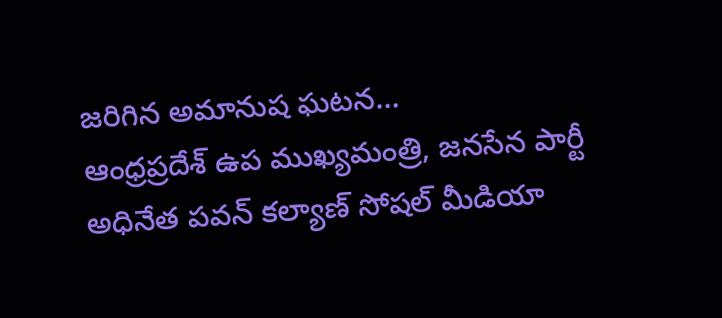జరిగిన అమానుష ఘటన…
ఆంధ్రప్రదేశ్ ఉప ముఖ్యమంత్రి, జనసేన పార్టీ అధినేత పవన్ కల్యాణ్ సోషల్ మీడియా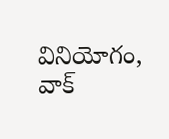వినియోగం, వాక్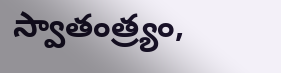స్వాతంత్ర్యం,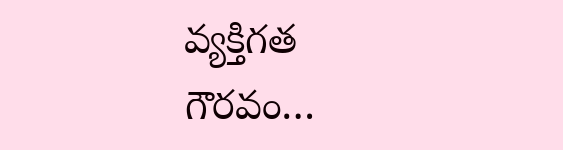వ్యక్తిగత గౌరవం…